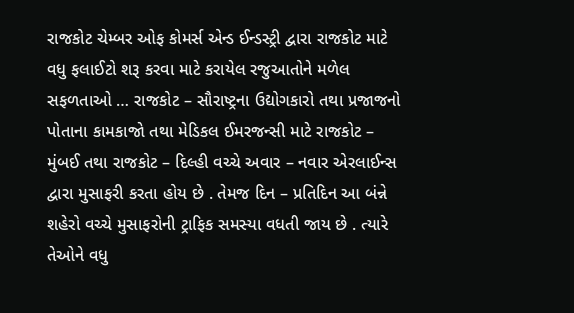રાજકોટ ચેમ્બર ઓફ કોમર્સ એન્ડ ઈન્ડસ્ટ્રી દ્વારા રાજકોટ માટે વધુ ફલાઈટો શરૂ કરવા માટે કરાયેલ રજુઆતોને મળેલ સફળતાઓ … રાજકોટ – સૌરાષ્ટ્રના ઉદ્યોગકારો તથા પ્રજાજનો પોતાના કામકાજો તથા મેડિકલ ઈમરજન્સી માટે રાજકોટ – મુંબઈ તથા રાજકોટ – દિલ્હી વચ્ચે અવાર – નવાર એરલાઈન્સ દ્વારા મુસાફરી કરતા હોય છે . તેમજ દિન – પ્રતિદિન આ બંન્ને શહેરો વચ્ચે મુસાફરોની ટ્રાફિક સમસ્યા વધતી જાય છે . ત્યારે તેઓને વધુ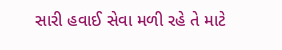સારી હવાઈ સેવા મળી રહે તે માટે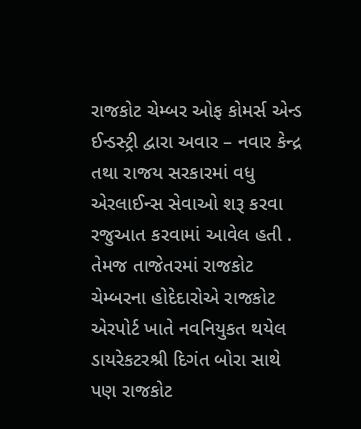રાજકોટ ચેમ્બર ઓફ કોમર્સ એન્ડ ઈન્ડસ્ટ્રી દ્વારા અવાર – નવાર કેન્દ્ર તથા રાજય સરકારમાં વધુ એરલાઈન્સ સેવાઓ શરૂ કરવા રજુઆત કરવામાં આવેલ હતી . તેમજ તાજેતરમાં રાજકોટ ચેમ્બરના હોદેદારોએ રાજકોટ એરપોર્ટ ખાતે નવનિયુકત થયેલ ડાયરેકટરશ્રી દિગંત બોરા સાથે પણ રાજકોટ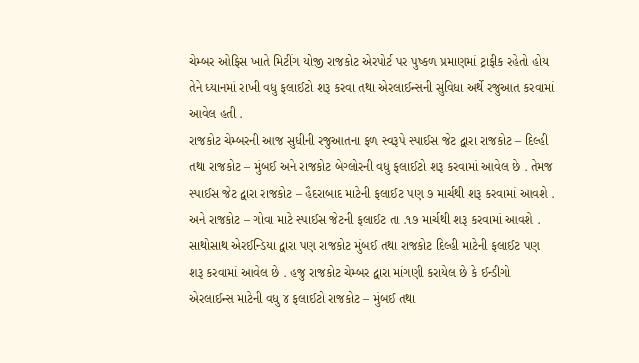ચેમ્બર ઓફિસ ખાતે મિટીંગ યોજી રાજકોટ એરપોર્ટ પર પુષ્કળ પ્રમાણમાં ટ્રાફીક રહેતો હોય તેને ધ્યાનમાં રાખી વધુ ફલાઈટો શરૂ કરવા તથા એરલાઈન્સની સુવિધા અર્થે રજુઆત કરવામાં આવેલ હતી .
રાજકોટ ચેમ્બરની આજ સુધીની રજુઆતના ફળ સ્વરૂપે સ્પાઈસ જેટ દ્વારા રાજકોટ – દિલ્હી તથા રાજકોટ – મુંબઈ અને રાજકોટ બેગ્લોરની વધુ ફલાઈટો શરૂ કરવામાં આવેલ છે . તેમજ સ્પાઈસ જેટ દ્વારા રાજકોટ – હૈદરાબાદ માટેની ફલાઈટ પણ ૭ માર્ચથી શરૂ કરવામાં આવશે . અને રાજકોટ – ગોવા માટે સ્પાઈસ જેટની ફલાઈટ તા .૧૭ માર્ચથી શરૂ કરવામાં આવશે . સાથોસાથ એરઈન્ડિયા દ્વારા પણ રાજકોટ મુંબઈ તથા રાજકોટ દિલ્હી માટેની ફલાઈટ પણ શરૂ કરવામાં આવેલ છે . હજુ રાજકોટ ચેમ્બર દ્વારા માંગણી કરાયેલ છે કે ઈન્ડીગો એરલાઈન્સ માટેની વધુ ૪ ફલાઈટો રાજકોટ – મુંબઈ તથા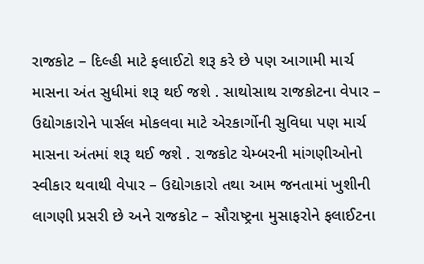રાજકોટ – દિલ્હી માટે ફલાઈટો શરૂ કરે છે પણ આગામી માર્ચ માસના અંત સુધીમાં શરૂ થઈ જશે . સાથોસાથ રાજકોટના વેપાર – ઉદ્યોગકારોને પાર્સલ મોકલવા માટે એરકાર્ગોની સુવિધા પણ માર્ચ માસના અંતમાં શરૂ થઈ જશે . રાજકોટ ચેમ્બરની માંગણીઓનો સ્વીકાર થવાથી વેપાર – ઉદ્યોગકારો તથા આમ જનતામાં ખુશીની લાગણી પ્રસરી છે અને રાજકોટ – સૌરાષ્ટ્રના મુસાફરોને ફલાઈટના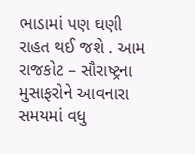ભાડામાં પણ ઘણી રાહત થઈ જશે . આમ રાજકોટ – સૌરાષ્ટ્રના મુસાફરોને આવનારા સમયમાં વધુ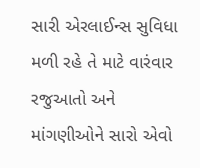સારી એરલાઈન્સ સુવિધા મળી રહે તે માટે વારંવાર રજુઆતો અને માંગણીઓને સારો એવો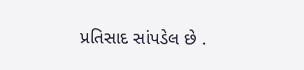પ્રતિસાદ સાંપડેલ છે .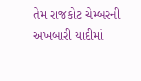તેમ રાજકોટ ચેમ્બરની અખબારી યાદીમાં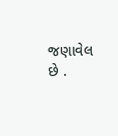જણાવેલ છે .